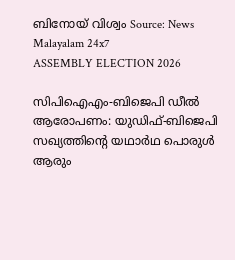ബിനോയ് വിശ്വം Source: News Malayalam 24x7
ASSEMBLY ELECTION 2026

സിപിഐഎം-ബിജെപി ഡീല്‍ ആരോപണം: യുഡിഫ്-ബിജെപി സഖ്യത്തിന്റെ യഥാര്‍ഥ പൊരുള്‍ ആരും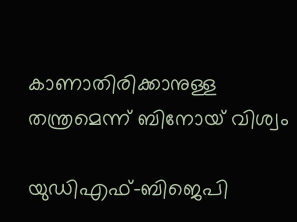കാണാതിരിക്കാനുള്ള തന്ത്രമെന്ന് ബിനോയ് വിശ്വം

യുഡിഎഫ്-ബിജെപി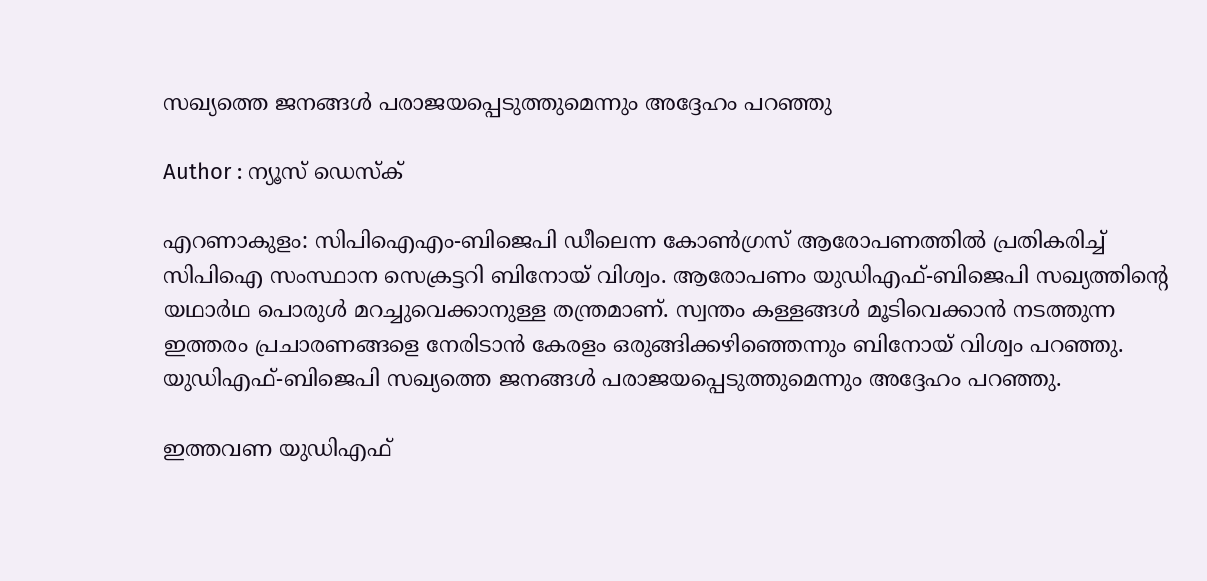സഖ്യത്തെ ജനങ്ങൾ പരാജയപ്പെടുത്തുമെന്നും അദ്ദേഹം പറഞ്ഞു

Author : ന്യൂസ് ഡെസ്ക്

എറണാകുളം: സിപിഐഎം-ബിജെപി ഡീലെന്ന കോൺഗ്രസ് ആരോപണത്തിൽ പ്രതികരിച്ച് സിപിഐ സംസ്ഥാന സെക്രട്ടറി ബിനോയ് വിശ്വം. ആരോപണം യുഡിഎഫ്-ബിജെപി സഖ്യത്തിന്റെ യഥാർഥ പൊരുൾ മറച്ചുവെക്കാനുള്ള തന്ത്രമാണ്. സ്വന്തം കള്ളങ്ങൾ മൂടിവെക്കാൻ നടത്തുന്ന ഇത്തരം പ്രചാരണങ്ങളെ നേരിടാൻ കേരളം ഒരുങ്ങിക്കഴിഞ്ഞെന്നും ബിനോയ് വിശ്വം പറഞ്ഞു. യുഡിഎഫ്-ബിജെപി സഖ്യത്തെ ജനങ്ങൾ പരാജയപ്പെടുത്തുമെന്നും അദ്ദേഹം പറഞ്ഞു.

ഇത്തവണ യുഡിഎഫ്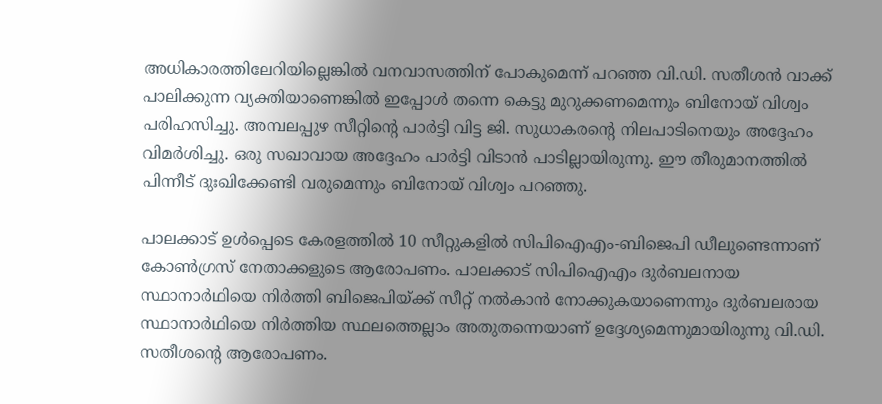അധികാരത്തിലേറിയില്ലെങ്കിൽ വനവാസത്തിന് പോകുമെന്ന് പറഞ്ഞ വി.ഡി. സതീശൻ വാക്ക് പാലിക്കുന്ന വ്യക്തിയാണെങ്കിൽ ഇപ്പോൾ തന്നെ കെട്ടു മുറുക്കണമെന്നും ബിനോയ് വിശ്വം പരിഹസിച്ചു. അമ്പലപ്പുഴ സീറ്റിന്‍റെ പാർട്ടി വിട്ട ജി. സുധാകരന്റെ നിലപാടിനെയും അദ്ദേഹം വിമർശിച്ചു. ഒരു സഖാവായ അദ്ദേഹം പാർട്ടി വിടാൻ പാടില്ലായിരുന്നു. ഈ തീരുമാനത്തിൽ പിന്നീട് ദുഃഖിക്കേണ്ടി വരുമെന്നും ബിനോയ് വിശ്വം പറഞ്ഞു.

പാലക്കാട് ഉൾപ്പെടെ കേരളത്തിൽ 10 സീറ്റുകളിൽ സിപിഐഎം-ബിജെപി ഡീലുണ്ടെന്നാണ് കോൺഗ്രസ് നേതാക്കളുടെ ആരോപണം. പാലക്കാട് സിപിഐഎം ദുർബലനായ സ്ഥാനാർഥിയെ നിർത്തി ബിജെപിയ്ക്ക് സീറ്റ്‌ നൽകാൻ നോക്കുകയാണെന്നും ദുർബലരായ സ്ഥാനാർഥിയെ നിർത്തിയ സ്ഥലത്തെല്ലാം അതുതന്നെയാണ് ഉദ്ദേശ്യമെന്നുമായിരുന്നു വി.ഡി. സതീശന്റെ ആരോപണം.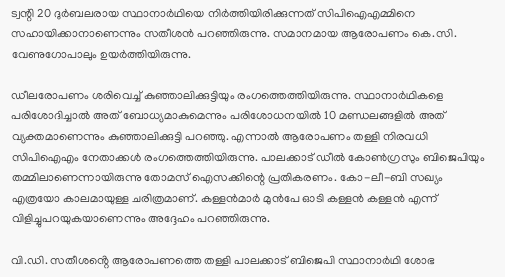ട്വന്റി 20 ദുർബലരായ സ്ഥാനാർഥിയെ നിർത്തിയിരിക്കുന്നത് സിപിഐഎമ്മിനെ സഹായിക്കാനാണെന്നും സതീശൻ പറഞ്ഞിരുന്നു. സമാനമായ ആരോപണം കെ.സി. വേണുഗോപാലും ഉയർത്തിയിരുന്നു.

ഡീലരോപണം ശരിവെച്ച് കുഞ്ഞാലിക്കുട്ടിയും രംഗത്തെത്തിയിരുന്നു. സ്ഥാനാർഥികളെ പരിശോദിച്ചാൽ അത് ബോധ്യമാകുമെന്നും പരിശോധനയിൽ 10 മണ്ഡലങ്ങളിൽ അത് വ്യക്തമാണെന്നും കുഞ്ഞാലിക്കുട്ടി പറഞ്ഞു. എന്നാൽ ആരോപണം തള്ളി നിരവധി സിപിഐഎം നേതാക്കൾ രംഗത്തെത്തിയിരുന്നു. പാലക്കാട്‌ ഡീൽ കോൺഗ്രസും ബിജെപിയും തമ്മിലാണെന്നായിരുന്നു തോമസ് ഐസക്കിന്റെ പ്രതികരണം. കോ-ലീ-ബി സഖ്യം എത്രയോ കാലമായുള്ള ചരിത്രമാണ്. കള്ളൻമാർ മുൻപേ ഓടി കള്ളൻ കള്ളൻ എന്ന് വിളിച്ചുപറയുകയാണെന്നും അദ്ദേഹം പറ‍ഞ്ഞിരുന്നു.

വി.ഡി. സതീശൻ്റെ ആരോപണത്തെ തള്ളി പാലക്കാട് ബിജെപി സ്ഥാനാർഥി ശോഭ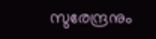സുരേന്ദ്രനും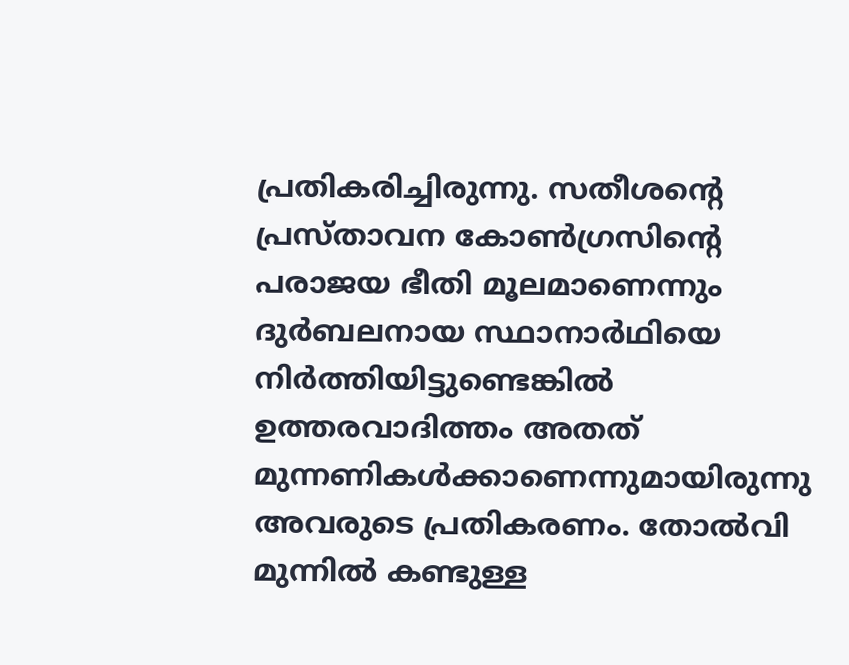പ്രതികരിച്ചിരുന്നു. സതീശന്റെ പ്രസ്താവന കോൺഗ്രസിന്റെ പരാജയ ഭീതി മൂലമാണെന്നും ദുർബലനായ സ്ഥാനാർഥിയെ നിർത്തിയിട്ടുണ്ടെങ്കിൽ ഉത്തരവാദിത്തം അതത് മുന്നണികൾക്കാണെന്നുമായിരുന്നു അവരുടെ പ്രതികരണം. തോൽവി മുന്നിൽ കണ്ടുള്ള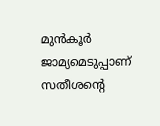മുൻ‌കൂർ ജാമ്യമെടുപ്പാണ് സതീശന്റെ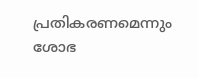പ്രതികരണമെന്നും ശോഭ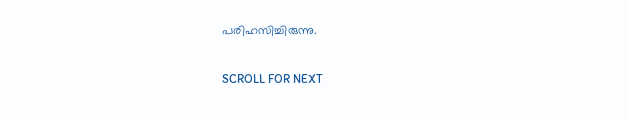പരിഹസിച്ചിരുന്നു.

SCROLL FOR NEXT